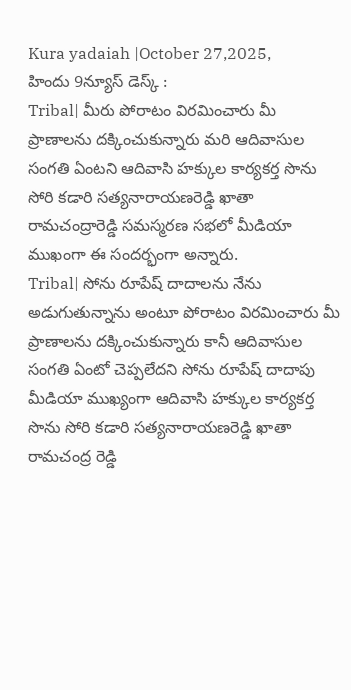Kura yadaiah |October 27,2025,
హిందు 9న్యూస్ డెస్క్ :
Tribal| మీరు పోరాటం విరమించారు మీ ప్రాణాలను దక్కించుకున్నారు మరి ఆదివాసుల సంగతి ఏంటని ఆదివాసి హక్కుల కార్యకర్త సొను సోరి కడారి సత్యనారాయణరెడ్డి ఖాతా రామచంద్రారెడ్డి సమస్మరణ సభలో మీడియా ముఖంగా ఈ సందర్భంగా అన్నారు.
Tribal| సోను రూపేష్ దాదాలను నేను అడుగుతున్నాను అంటూ పోరాటం విరమించారు మీ ప్రాణాలను దక్కించుకున్నారు కానీ ఆదివాసుల సంగతి ఏంటో చెప్పలేదని సోను రూపేష్ దాదాపు మీడియా ముఖ్యంగా ఆదివాసి హక్కుల కార్యకర్త సొను సోరి కడారి సత్యనారాయణరెడ్డి ఖాతా రామచంద్ర రెడ్డి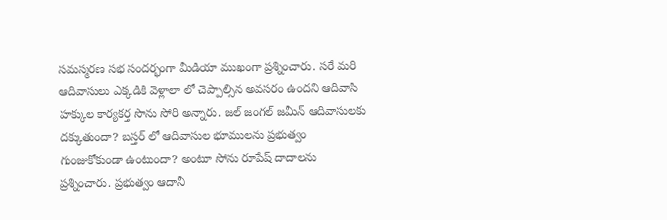సమస్మరణ సభ సందర్భంగా మీడియా ముఖంగా ప్రశ్నించారు. సరే మరి ఆదివాసులు ఎక్కడికి వెళ్లాలా లో చెప్పాల్సిన అవసరం ఉందని ఆదివాసి హక్కుల కార్యకర్త సొను సోరి అన్నారు. జల్ జంగల్ జమీన్ ఆదివాసులకు దక్కుతుందా? బస్తర్ లో ఆదివాసుల భూములను ప్రభుత్వం గుంజుకోకుండా ఉంటుందా? అంటూ సోను రూపేష్ దాదాలను ప్రశ్నించారు. ప్రభుత్వం ఆదానీ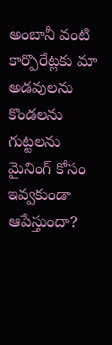అంబానీ వంటి కార్పొరేట్లకు మా అడవులను కొండలను గుట్టలను మైనింగ్ కోసం ఇవ్వకుండా ఆపేస్తుందా?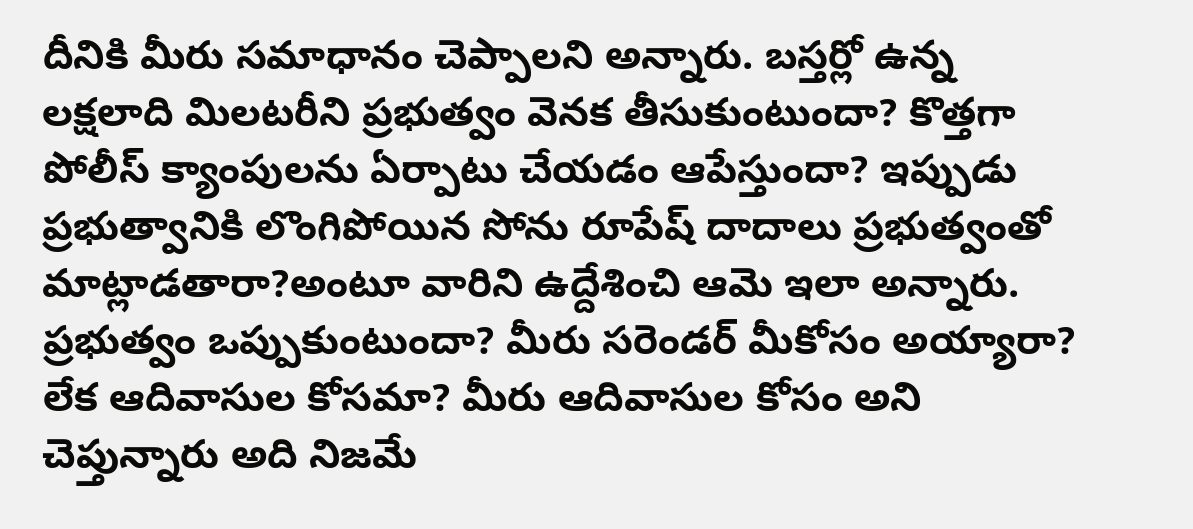దీనికి మీరు సమాధానం చెప్పాలని అన్నారు. బస్తర్లో ఉన్న లక్షలాది మిలటరీని ప్రభుత్వం వెనక తీసుకుంటుందా? కొత్తగా పోలీస్ క్యాంపులను ఏర్పాటు చేయడం ఆపేస్తుందా? ఇప్పుడు ప్రభుత్వానికి లొంగిపోయిన సోను రూపేష్ దాదాలు ప్రభుత్వంతో మాట్లాడతారా?అంటూ వారిని ఉద్దేశించి ఆమె ఇలా అన్నారు. ప్రభుత్వం ఒప్పుకుంటుందా? మీరు సరెండర్ మీకోసం అయ్యారా? లేక ఆదివాసుల కోసమా? మీరు ఆదివాసుల కోసం అని చెప్తున్నారు అది నిజమే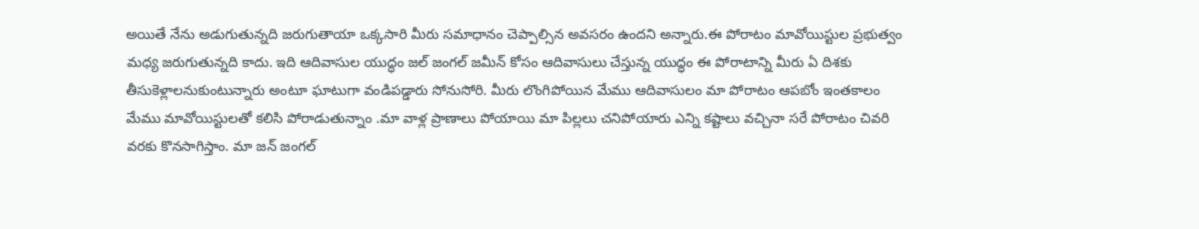అయితే నేను అడుగుతున్నది జరుగుతాయా ఒక్కసారి మీరు సమాధానం చెప్పాల్సిన అవసరం ఉందని అన్నారు.ఈ పోరాటం మావోయిస్టుల ప్రభుత్వం మధ్య జరుగుతున్నది కాదు. ఇది ఆదివాసుల యుద్ధం జల్ జంగల్ జమీన్ కోసం ఆదివాసులు చేస్తున్న యుద్ధం ఈ పోరాటాన్ని మీరు ఏ దిశకు తీసుకెళ్లాలనుకుంటున్నారు అంటూ ఘాటుగా వండిపడ్డారు సోనుసోరి. మీరు లొంగిపోయిన మేము ఆదివాసులం మా పోరాటం ఆపబోం ఇంతకాలం మేము మావోయిస్టులతో కలిసి పోరాడుతున్నాం .మా వాళ్ల ప్రాణాలు పోయాయి మా పిల్లలు చనిపోయారు ఎన్ని కష్టాలు వచ్చినా సరే పోరాటం చివరి వరకు కొనసాగిస్తాం. మా జన్ జంగల్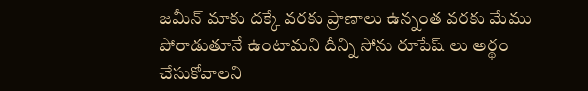జమీన్ మాకు దక్కే వరకు ప్రాణాలు ఉన్నంత వరకు మేము పోరాడుతూనే ఉంటామని దీన్ని సోను రూపేష్ లు అర్థం చేసుకోవాలని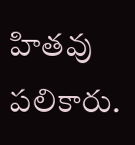హితవు పలికారు.